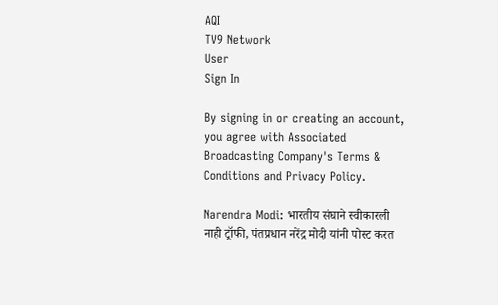AQI
TV9 Network
User
Sign In

By signing in or creating an account, you agree with Associated Broadcasting Company's Terms & Conditions and Privacy Policy.

Narendra Modi: भारतीय संघाने स्वीकारली नाही ट्रॉफी, पंतप्रधान नरेंद्र मोदी यांनी पोस्ट करत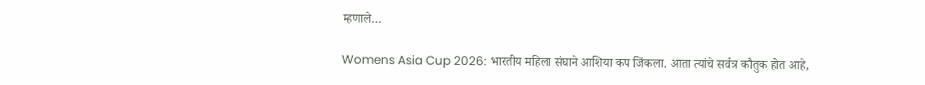म्हणाले…

Womens Asia Cup 2026: भारतीय महिला संघाने आशिया कप जिंकला. आता त्यांचे सर्वत्र कौतुक होत आहे,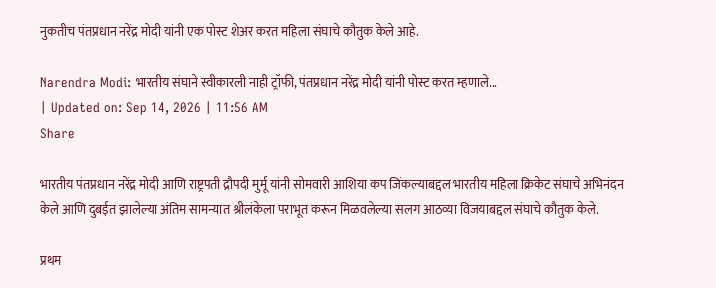नुकतीच पंतप्रधान नरेंद्र मोदी यांनी एक पोस्ट शेअर करत महिला संघाचे कौतुक केले आहे.

Narendra Modi: भारतीय संघाने स्वीकारली नाही ट्रॉफी, पंतप्रधान नरेंद्र मोदी यांनी पोस्ट करत म्हणाले...
| Updated on: Sep 14, 2026 | 11:56 AM
Share

भारतीय पंतप्रधान नरेंद्र मोदी आणि राष्ट्रपती द्रौपदी मुर्मू यांनी सोमवारी आशिया कप जिंकल्याबद्दल भारतीय महिला क्रिकेट संघाचे अभिनंदन केले आणि दुबईत झालेल्या अंतिम सामन्यात श्रीलंकेला पराभूत करून मिळवलेल्या सलग आठव्या विजयाबद्दल संघाचे कौतुक केले.

प्रथम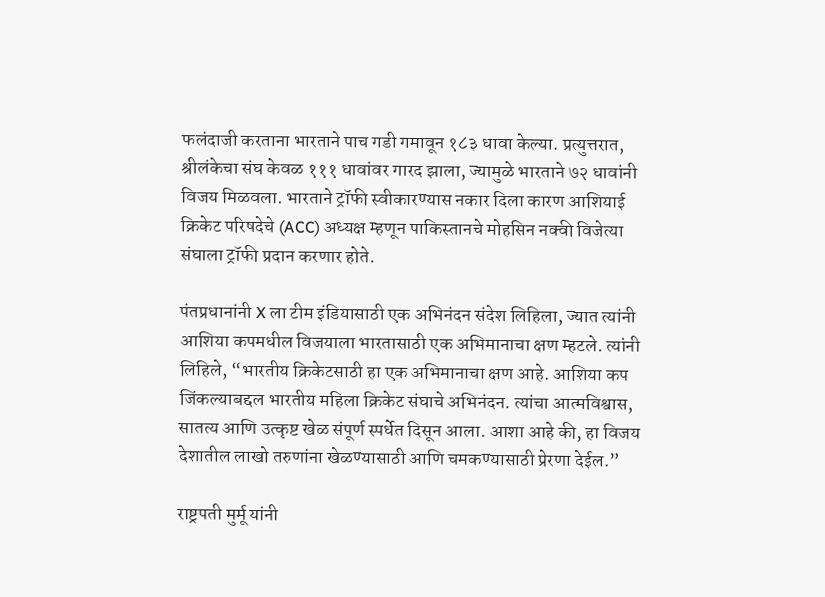फलंदाजी करताना भारताने पाच गडी गमावून १८३ धावा केल्या. प्रत्युत्तरात, श्रीलंकेचा संघ केवळ १११ धावांवर गारद झाला, ज्यामुळे भारताने ७२ धावांनी विजय मिळवला. भारताने ट्रॉफी स्वीकारण्यास नकार दिला कारण आशियाई क्रिकेट परिषदेचे (ACC) अध्यक्ष म्हणून पाकिस्तानचे मोहसिन नक्वी विजेत्या संघाला ट्रॉफी प्रदान करणार होते.

पंतप्रधानांनी X ला टीम इंडियासाठी एक अभिनंदन संदेश लिहिला, ज्यात त्यांनी आशिया कपमधील विजयाला भारतासाठी एक अभिमानाचा क्षण म्हटले. त्यांनी लिहिले, “भारतीय क्रिकेटसाठी हा एक अभिमानाचा क्षण आहे. आशिया कप जिंकल्याबद्दल भारतीय महिला क्रिकेट संघाचे अभिनंदन. त्यांचा आत्मविश्वास, सातत्य आणि उत्कृष्ट खेळ संपूर्ण स्पर्धेत दिसून आला. आशा आहे की, हा विजय देशातील लाखो तरुणांना खेळण्यासाठी आणि चमकण्यासाठी प्रेरणा देईल.”

राष्ट्रपती मुर्मू यांनी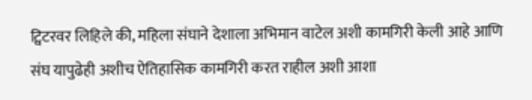ट्विटरवर लिहिले की, महिला संघाने देशाला अभिमान वाटेल अशी कामगिरी केली आहे आणि संघ यापुढेही अशीच ऐतिहासिक कामगिरी करत राहील अशी आशा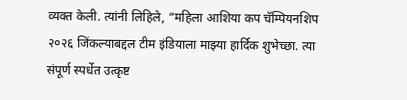व्यक्त केली. त्यांनी लिहिले, “महिला आशिया कप चॅम्पियनशिप २०२६ जिंकल्याबद्दल टीम इंडियाला माझ्या हार्दिक शुभेच्छा. त्या संपूर्ण स्पर्धेत उत्कृष्ट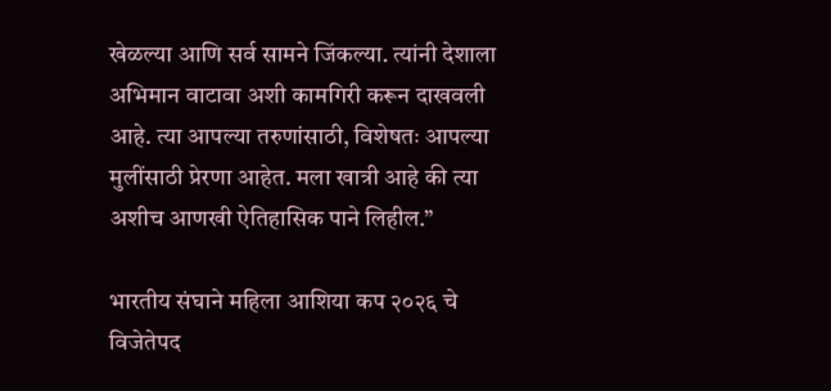खेळल्या आणि सर्व सामने जिंकल्या. त्यांनी देशाला अभिमान वाटावा अशी कामगिरी करून दाखवली आहे. त्या आपल्या तरुणांसाठी, विशेषतः आपल्या मुलींसाठी प्रेरणा आहेत. मला खात्री आहे की त्या अशीच आणखी ऐतिहासिक पाने लिहील.”

भारतीय संघाने महिला आशिया कप २०२६ चे विजेतेपद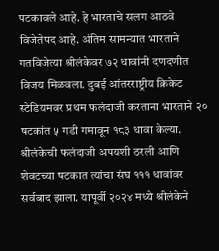पटकावले आहे. हे भारताचे सलग आठवे विजेतेपद आहे. अंतिम सामन्यात भारताने गतविजेत्या श्रीलंकेवर ७२ धावांनी दणदणीत विजय मिळवला. दुबई आंतरराष्ट्रीय क्रिकेट स्टेडियमवर प्रथम फलंदाजी करताना भारताने २० षटकांत ५ गडी गमावून १८३ धावा केल्या. श्रीलंकेची फलंदाजी अपयशी ठरली आणि शेवटच्या षटकात त्यांचा संघ १११ धावांवर सर्वबाद झाला. यापूर्वी २०२४ मध्ये श्रीलंकेने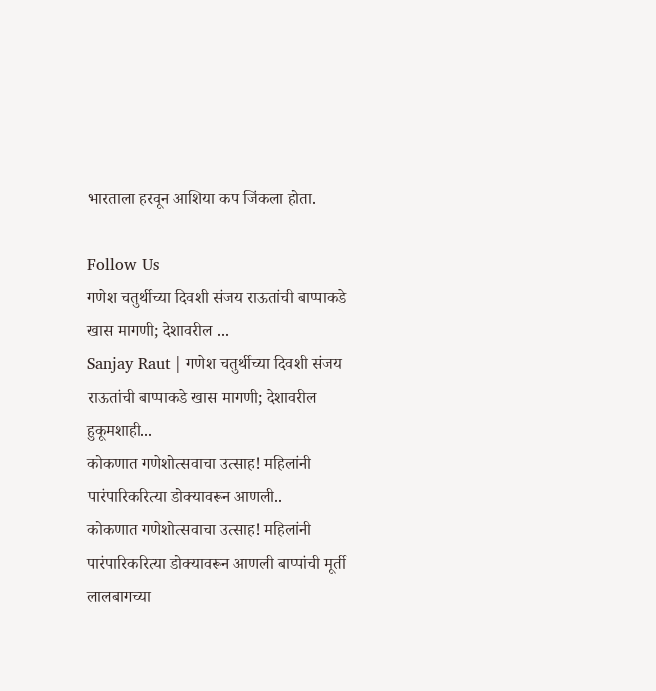भारताला हरवून आशिया कप जिंकला होता.

Follow Us
गणेश चतुर्थीच्या दिवशी संजय राऊतांची बाप्पाकडे खास मागणी; देशावरील ...
Sanjay Raut | गणेश चतुर्थीच्या दिवशी संजय राऊतांची बाप्पाकडे खास मागणी; देशावरील हुकूमशाही...
कोकणात गणेशोत्सवाचा उत्साह! महिलांनी पारंपारिकरित्या डोक्यावरून आणली..
कोकणात गणेशोत्सवाचा उत्साह! महिलांनी पारंपारिकरित्या डोक्यावरून आणली बाप्पांची मूर्ती
लालबागच्या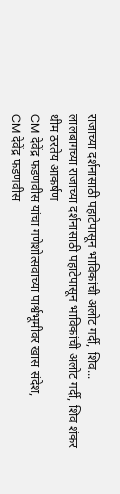राजाच्या दर्शनासाठी पहाटेपासून भाविकांची अलोट गर्दी, शिव...
लालबागच्या राजाच्या दर्शनासाठी पहाटेपासून भाविकांची अलोट गर्दी, शिव शंकर थीम ठरतेय आकर्षण
CM देवेंद्र फडणवीस यांचा गणेशोत्सवाच्या पार्श्वभूमीवर खास संदेश,
CM देवेंद्र फडणवीस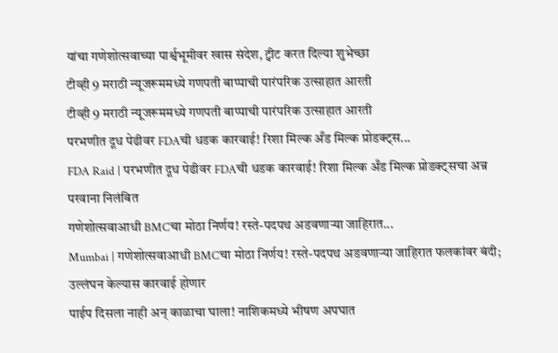यांचा गणेशोत्सवाच्या पार्श्वभूमीवर खास संदेश, ट्वीट करत दिल्या शुभेच्छा
टीव्ही 9 मराठी न्यूजरूममध्ये गणपती बाप्पाची पारंपरिक उत्साहात आरती
टीव्ही 9 मराठी न्यूजरूममध्ये गणपती बाप्पाची पारंपरिक उत्साहात आरती
परभणीत दूध पेढीवर FDAची धडक कारवाई! रिशा मिल्क अँड मिल्क प्रोडक्ट्स...
FDA Raid | परभणीत दूध पेढीवर FDAची धडक कारवाई! रिशा मिल्क अँड मिल्क प्रोडक्ट्सचा अन्न परवाना निलंबित
गणेशोत्सवाआधी BMCचा मोठा निर्णय! रस्ते-पदपथ अडवणाऱ्या जाहिरात...
Mumbai | गणेशोत्सवाआधी BMCचा मोठा निर्णय! रस्ते-पदपथ अडवणाऱ्या जाहिरात फलकांवर बंदी; उल्लंघन केल्यास कारवाई होणार
पाईप दिसला नाही अन् काळाचा घाला! नाशिकमध्ये भीषण अपघात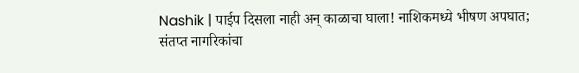Nashik | पाईप दिसला नाही अन् काळाचा घाला! नाशिकमध्ये भीषण अपघात; संतप्त नागरिकांचा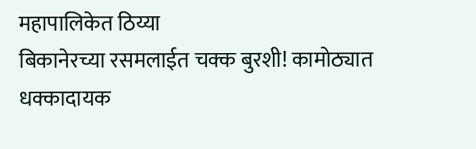महापालिकेत ठिय्या
बिकानेरच्या रसमलाईत चक्क बुरशी! कामोठ्यात धक्कादायक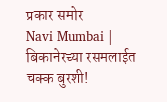प्रकार समोर
Navi Mumbai | बिकानेरच्या रसमलाईत चक्क बुरशी!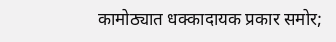कामोठ्यात धक्कादायक प्रकार समोर;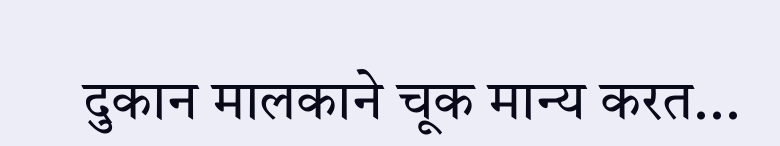दुकान मालकाने चूक मान्य करत...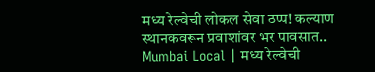मध्य रेल्वेची लोकल सेवा ठप्प! कल्याण स्थानकवरून प्रवाशांवर भर पावसात..
Mumbai Local | मध्य रेल्वेची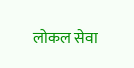लोकल सेवा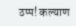ठप्प! कल्याण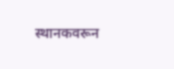स्थानकवरून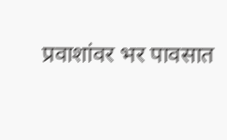प्रवाशांवर भर पावसात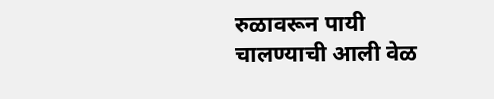रुळावरून पायी चालण्याची आली वेळ